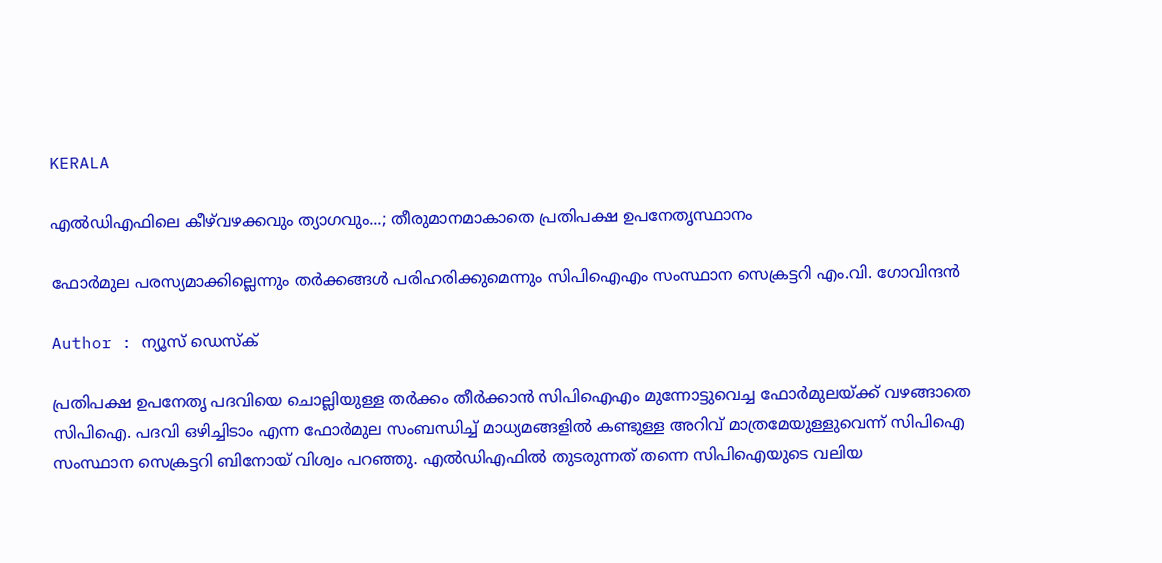KERALA

എല്‍ഡിഎഫിലെ കീഴ്‌വഴക്കവും ത്യാഗവും...; തീരുമാനമാകാതെ പ്രതിപക്ഷ ഉപനേതൃസ്ഥാനം

ഫോർമുല പരസ്യമാക്കില്ലെന്നും തർക്കങ്ങൾ പരിഹരിക്കുമെന്നും സിപിഐഎം സംസ്ഥാന സെക്രട്ടറി എം.വി. ഗോവിന്ദൻ

Author : ന്യൂസ് ഡെസ്ക്

പ്രതിപക്ഷ ഉപനേതൃ പദവിയെ ചൊല്ലിയുള്ള തർക്കം തീർക്കാൻ സിപിഐഎം മുന്നോട്ടുവെച്ച ഫോർമുലയ്ക്ക് വഴങ്ങാതെ സിപിഐ. പദവി ഒഴിച്ചിടാം എന്ന ഫോർമുല സംബന്ധിച്ച് മാധ്യമങ്ങളില്‍ കണ്ടുള്ള അറിവ് മാത്രമേയുള്ളുവെന്ന് സിപിഐ സംസ്ഥാന സെക്രട്ടറി ബിനോയ് വിശ്വം പറഞ്ഞു. എല്‍ഡിഎഫില്‍ തുടരുന്നത് തന്നെ സിപിഐയുടെ വലിയ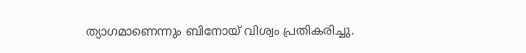ത്യാഗമാണെന്നും ബിനോയ് വിശ്വം പ്രതികരിച്ചു.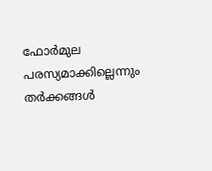ഫോർമുല പരസ്യമാക്കില്ലെന്നും തർക്കങ്ങൾ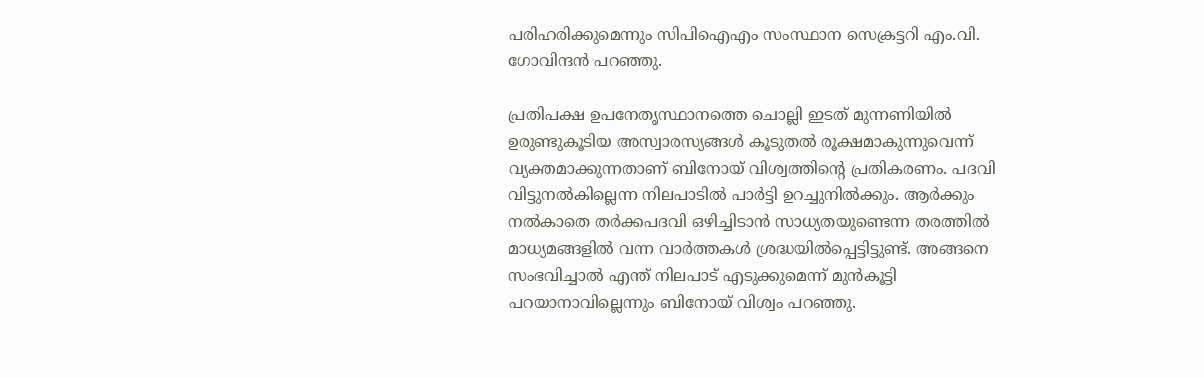പരിഹരിക്കുമെന്നും സിപിഐഎം സംസ്ഥാന സെക്രട്ടറി എം.വി. ഗോവിന്ദൻ പറഞ്ഞു.

പ്രതിപക്ഷ ഉപനേതൃസ്ഥാനത്തെ ചൊല്ലി ഇടത് മുന്നണിയിൽ ഉരുണ്ടുകൂടിയ അസ്വാരസ്യങ്ങൾ കൂടുതൽ രൂക്ഷമാകുന്നുവെന്ന് വ്യക്തമാക്കുന്നതാണ് ബിനോയ് വിശ്വത്തിന്‍റെ പ്രതികരണം. പദവി വിട്ടുനൽകില്ലെന്ന നിലപാടിൽ പാർട്ടി ഉറച്ചുനിൽക്കും. ആർക്കും നൽകാതെ തർക്കപദവി ഒഴിച്ചിടാൻ സാധ്യതയുണ്ടെന്ന തരത്തിൽ മാധ്യമങ്ങളിൽ വന്ന വാർത്തകൾ ശ്രദ്ധയിൽപ്പെട്ടിട്ടുണ്ട്. അങ്ങനെ സംഭവിച്ചാൽ എന്ത് നിലപാട് എടുക്കുമെന്ന് മുൻകൂട്ടി പറയാനാവില്ലെന്നും ബിനോയ് വിശ്വം പറഞ്ഞു.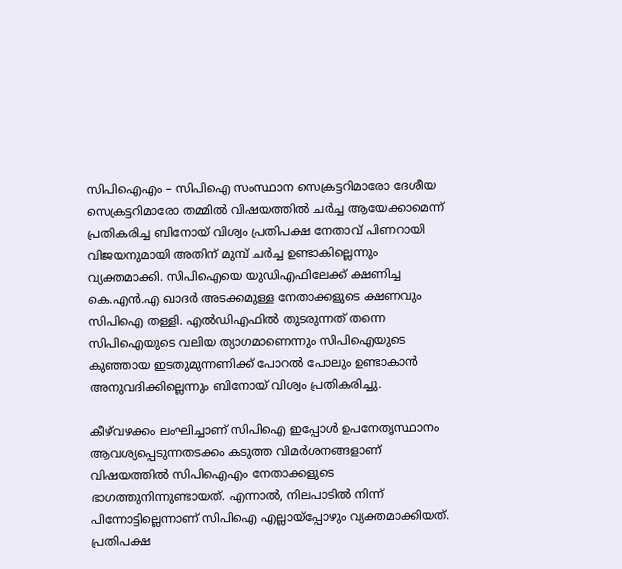സിപിഐഎം – സിപിഐ സംസ്ഥാന സെക്രട്ടറിമാരോ ദേശീയ സെക്രട്ടറിമാരോ തമ്മില്‍ വിഷയത്തിൽ ചർച്ച ആയേക്കാമെന്ന് പ്രതികരിച്ച ബിനോയ് വിശ്വം പ്രതിപക്ഷ നേതാവ് പിണറായി വിജയനുമായി അതിന് മുമ്പ് ചര്‍ച്ച ഉണ്ടാകില്ലെന്നും വ്യക്തമാക്കി. സിപിഐയെ യുഡിഎഫിലേക്ക് ക്ഷണിച്ച കെ.എന്‍.എ ഖാദര്‍ അടക്കമുള്ള നേതാക്കളുടെ ക്ഷണവും സിപിഐ തള്ളി. എൽഡിഎഫിൽ തുടരുന്നത് തന്നെ സിപിഐയുടെ വലിയ ത്യാഗമാണെന്നും സിപിഐയുടെ കുഞ്ഞായ ഇടതുമുന്നണിക്ക് പോറല്‍ പോലും ഉണ്ടാകാന്‍ അനുവദിക്കില്ലെന്നും ബിനോയ് വിശ്വം പ്രതികരിച്ചു.

കീഴ്‌വഴക്കം ലംഘിച്ചാണ് സിപിഐ ഇപ്പോള്‍ ഉപനേതൃസ്ഥാനം ആവശ്യപ്പെടുന്നതടക്കം കടുത്ത വിമര്‍ശനങ്ങളാണ് വിഷയത്തില്‍ സിപിഐഎം നേതാക്കളുടെ ഭാഗത്തുനിന്നുണ്ടായത്. എന്നാല്‍, നിലപാടില്‍ നിന്ന് പിന്നോട്ടില്ലെന്നാണ് സിപിഐ എല്ലായ്പ്പോഴും വ്യക്തമാക്കിയത്. പ്രതിപക്ഷ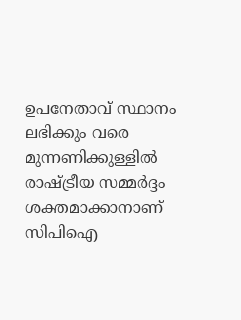ഉപനേതാവ് സ്ഥാനം ലഭിക്കും വരെ മുന്നണിക്കുള്ളില്‍ രാഷ്ട്രീയ സമ്മര്‍ദ്ദം ശക്തമാക്കാനാണ് സിപിഐ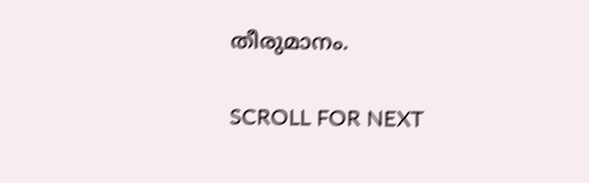തീരുമാനം.

SCROLL FOR NEXT